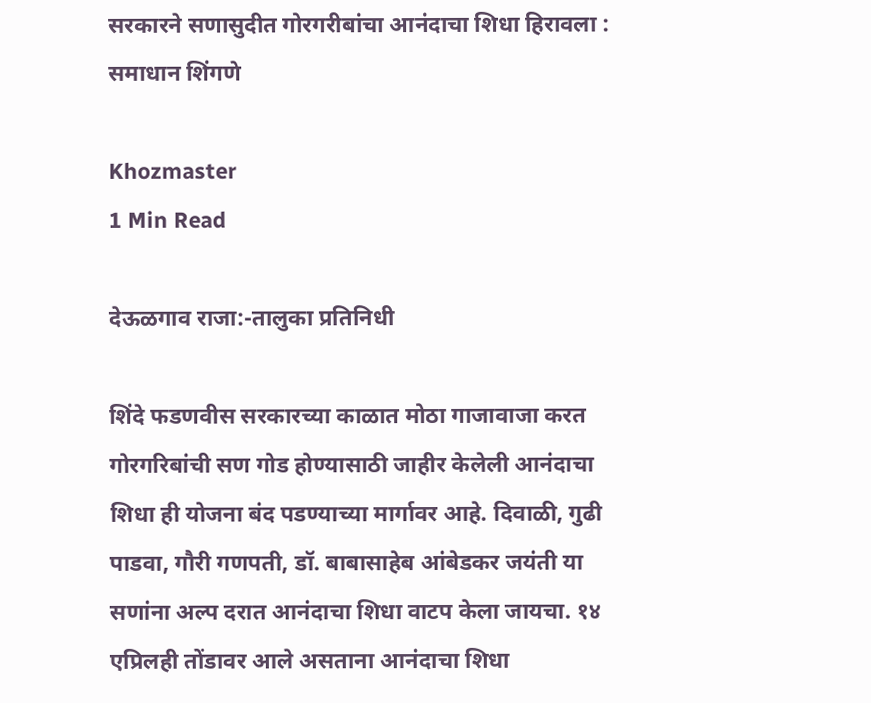सरकारने सणासुदीत गोरगरीबांचा आनंदाचा शिधा हिरावला : समाधान शिंगणे

Khozmaster
1 Min Read

देऊळगाव राजा:-तालुका प्रतिनिधी

शिंदे फडणवीस सरकारच्या काळात मोठा गाजावाजा करत गोरगरिबांची सण गोड होण्यासाठी जाहीर केलेली आनंदाचा शिधा ही योजना बंद पडण्याच्या मार्गावर आहे. दिवाळी, गुढी पाडवा, गौरी गणपती, डॉ. बाबासाहेब आंबेडकर जयंती या सणांना अल्प दरात आनंदाचा शिधा वाटप केला जायचा. १४ एप्रिलही तोंडावर आले असताना आनंदाचा शिधा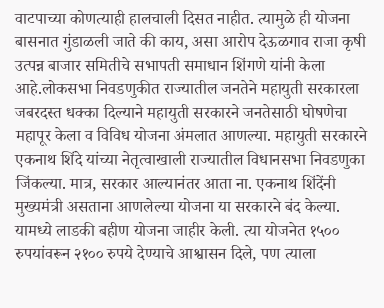वाटपाच्या कोणत्याही हालचाली दिसत नाहीत. त्यामुळे ही योजना बासनात गुंडाळली जाते की काय, असा आरोप देऊळगाव राजा कृषी उत्पन्न बाजार समितीचे सभापती समाधान शिंगणे यांनी केला आहे.लोकसभा निवडणुकीत राज्यातील जनतेने महायुती सरकारला जबरदस्त धक्का दिल्याने महायुती सरकारने जनतेसाठी घोषणेचा महापूर केला व विविध योजना अंमलात आणल्या. महायुती सरकारने एकनाथ शिंदे यांच्या नेतृत्वाखाली राज्यातील विधानसभा निवडणुका जिंकल्या. मात्र, सरकार आल्यानंतर आता ना. एकनाथ शिंदेंनी मुख्यमंत्री असताना आणलेल्या योजना या सरकारने बंद केल्या. यामध्ये लाडकी बहीण योजना जाहीर केली. त्या योजनेत १५०० रुपयांवरून २१०० रुपये देण्याचे आश्वासन दिले, पण त्याला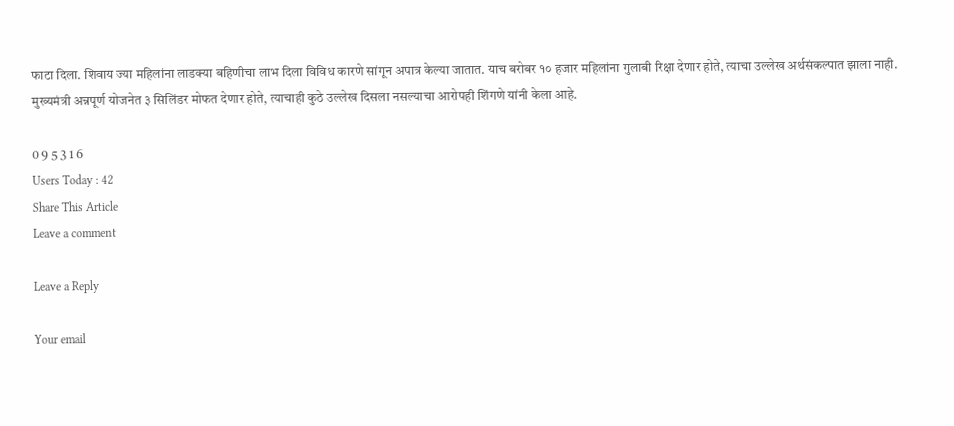फाटा दिला. शिवाय ज्या महिलांना लाडक्या बहिणीचा लाभ दिला विविध कारणे सांगून अपात्र केल्या जातात. याच बरोबर १० हजार महिलांना गुलाबी रिक्षा देणार होते, त्याचा उल्लेख अर्थसंकल्पात झाला नाही. मुख्यमंत्री अन्नपूर्ण योजनेत ३ सिलिंडर मोफत देणार होते, त्याचाही कुठे उल्लेख दिसला नसल्याचा आरोपही शिंगणे यांनी केला आहे.

0 9 5 3 1 6
Users Today : 42
Share This Article
Leave a comment

Leave a Reply

Your email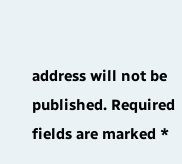address will not be published. Required fields are marked *